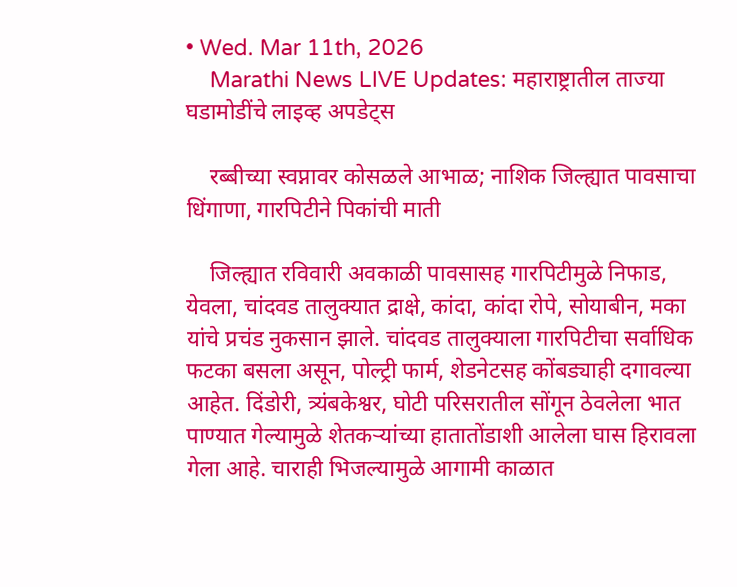• Wed. Mar 11th, 2026
    Marathi News LIVE Updates: महाराष्ट्रातील ताज्या घडामोडींचे लाइव्ह अपडेट्स

    रब्बीच्या स्वप्नावर कोसळले आभाळ; नाशिक जिल्ह्यात पावसाचा धिंगाणा, गारपिटीने पिकांची माती

    जिल्ह्यात रविवारी अवकाळी पावसासह गारपिटीमुळे निफाड, येवला, चांदवड तालुक्यात द्राक्षे, कांदा, कांदा रोपे, सोयाबीन, मका यांचे प्रचंड नुकसान झाले. चांदवड तालुक्याला गारपिटीचा सर्वाधिक फटका बसला असून, पोल्ट्री फार्म, शेडनेटसह कोंबड्याही दगावल्या आहेत. दिंडोरी, त्र्यंबकेश्वर, घोटी परिसरातील सोंगून ठेवलेला भात पाण्यात गेल्यामुळे शेतकऱ्यांच्या हातातोंडाशी आलेला घास हिरावला गेला आहे. चाराही भिजल्यामुळे आगामी काळात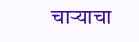चाऱ्याचा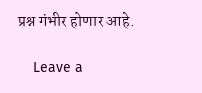प्रश्न गंभीर होणार आहे.

    Leave a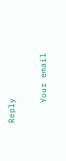Reply

    Your email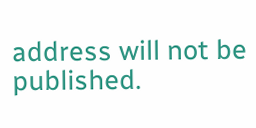address will not be published.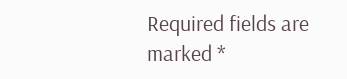Required fields are marked *